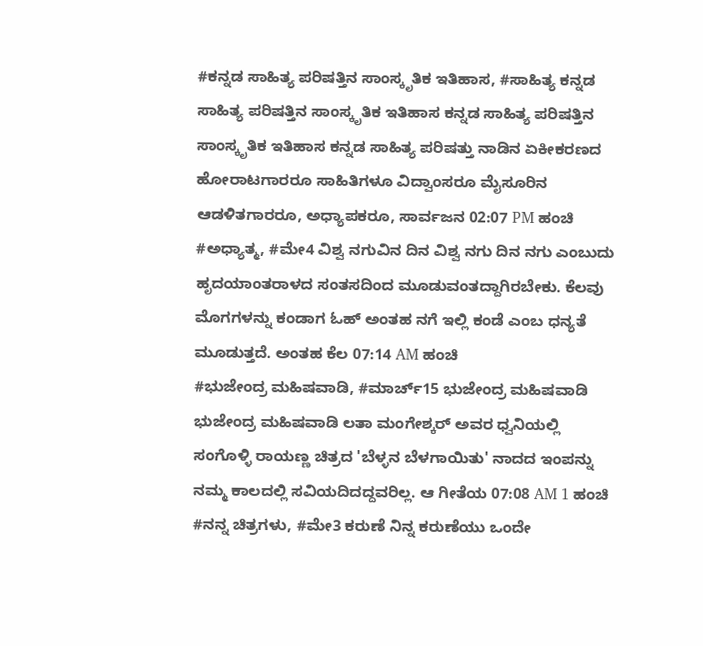#ಕನ್ನಡ ಸಾಹಿತ್ಯ ಪರಿಷತ್ತಿನ ಸಾಂಸ್ಕೃತಿಕ ಇತಿಹಾಸ, #ಸಾಹಿತ್ಯ ಕನ್ನಡ ಸಾಹಿತ್ಯ ಪರಿಷತ್ತಿನ ಸಾಂಸ್ಕೃತಿಕ ಇತಿಹಾಸ ಕನ್ನಡ ಸಾಹಿತ್ಯ ಪರಿಷತ್ತಿನ ಸಾಂಸ್ಕೃತಿಕ ಇತಿಹಾಸ ಕನ್ನಡ ಸಾಹಿತ್ಯ ಪರಿಷತ್ತು ನಾಡಿನ ಏಕೀಕರಣದ ಹೋರಾಟಗಾರರೂ ಸಾಹಿತಿಗಳೂ ವಿದ್ವಾಂಸರೂ ಮೈಸೂರಿನ ಆಡಳಿತಗಾರರೂ, ಅಧ್ಯಾಪಕರೂ, ಸಾರ್ವಜನ 02:07 PM ಹಂಚಿ
#ಅಧ್ಯಾತ್ಮ, #ಮೇ4 ವಿಶ್ವ ನಗುವಿನ ದಿನ ವಿಶ್ವ ನಗು ದಿನ ನಗು ಎಂಬುದು ಹೃದಯಾಂತರಾಳದ ಸಂತಸದಿಂದ ಮೂಡುವಂತದ್ದಾಗಿರಬೇಕು. ಕೆಲವು ಮೊಗಗಳನ್ನು ಕಂಡಾಗ ಓಹ್ ಅಂತಹ ನಗೆ ಇಲ್ಲಿ ಕಂಡೆ ಎಂಬ ಧನ್ಯತೆ ಮೂಡುತ್ತದೆ. ಅಂತಹ ಕೆಲ 07:14 AM ಹಂಚಿ
#ಭುಜೇಂದ್ರ ಮಹಿಷವಾಡಿ, #ಮಾರ್ಚ್15 ಭುಜೇಂದ್ರ ಮಹಿಷವಾಡಿ ಭುಜೇಂದ್ರ ಮಹಿಷವಾಡಿ ಲತಾ ಮಂಗೇಶ್ಕರ್ ಅವರ ಧ್ವನಿಯಲ್ಲಿ ಸಂಗೊಳ್ಳಿ ರಾಯಣ್ಣ ಚಿತ್ರದ 'ಬೆಳ್ಳನ ಬೆಳಗಾಯಿತು' ನಾದದ ಇಂಪನ್ನು ನಮ್ಮ ಕಾಲದಲ್ಲಿ ಸವಿಯದಿದದ್ದವರಿಲ್ಲ. ಆ ಗೀತೆಯ 07:08 AM 1 ಹಂಚಿ
#ನನ್ನ ಚಿತ್ರಗಳು, #ಮೇ3 ಕರುಣೆ ನಿನ್ನ ಕರುಣೆಯು ಒಂದೇ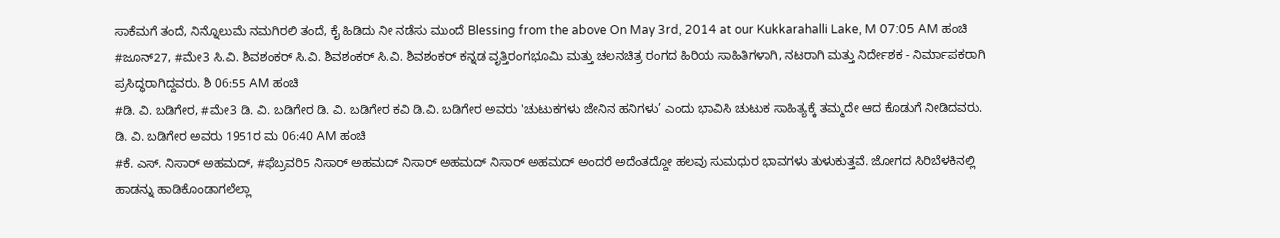ಸಾಕೆಮಗೆ ತಂದೆ, ನಿನ್ನೊಲುಮೆ ನಮಗಿರಲಿ ತಂದೆ, ಕೈ ಹಿಡಿದು ನೀ ನಡೆಸು ಮುಂದೆ Blessing from the above On May 3rd, 2014 at our Kukkarahalli Lake, M 07:05 AM ಹಂಚಿ
#ಜೂನ್27, #ಮೇ3 ಸಿ.ವಿ. ಶಿವಶಂಕರ್ ಸಿ.ವಿ. ಶಿವಶಂಕರ್ ಸಿ.ವಿ. ಶಿವಶಂಕರ್ ಕನ್ನಡ ವೃತ್ತಿರಂಗಭೂಮಿ ಮತ್ತು ಚಲನಚಿತ್ರ ರಂಗದ ಹಿರಿಯ ಸಾಹಿತಿಗಳಾಗಿ, ನಟರಾಗಿ ಮತ್ತು ನಿರ್ದೇಶಕ - ನಿರ್ಮಾಪಕರಾಗಿ ಪ್ರಸಿದ್ಧರಾಗಿದ್ದವರು. ಶಿ 06:55 AM ಹಂಚಿ
#ಡಿ. ವಿ. ಬಡಿಗೇರ, #ಮೇ3 ಡಿ. ವಿ. ಬಡಿಗೇರ ಡಿ. ವಿ. ಬಡಿಗೇರ ಕವಿ ಡಿ.ವಿ. ಬಡಿಗೇರ ಅವರು 'ಚುಟುಕಗಳು ಜೇನಿನ ಹನಿಗಳು’ ಎಂದು ಭಾವಿಸಿ ಚುಟುಕ ಸಾಹಿತ್ಯಕ್ಕೆ ತಮ್ಮದೇ ಆದ ಕೊಡುಗೆ ನೀಡಿದವರು. ಡಿ. ವಿ. ಬಡಿಗೇರ ಅವರು 1951ರ ಮ 06:40 AM ಹಂಚಿ
#ಕೆ. ಎಸ್. ನಿಸಾರ್ ಅಹಮದ್, #ಫೆಬ್ರವರಿ5 ನಿಸಾರ್ ಅಹಮದ್ ನಿಸಾರ್ ಅಹಮದ್ ನಿಸಾರ್ ಅಹಮದ್ ಅಂದರೆ ಅದೆಂತದ್ದೋ ಹಲವು ಸುಮಧುರ ಭಾವಗಳು ತುಳುಕುತ್ತವೆ. ಜೋಗದ ಸಿರಿಬೆಳಕಿನಲ್ಲಿ ಹಾಡನ್ನು ಹಾಡಿಕೊಂಡಾಗಲೆಲ್ಲಾ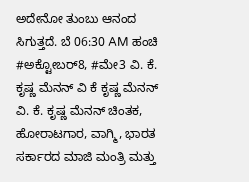ಅದೇನೋ ತುಂಬು ಆನಂದ ಸಿಗುತ್ತದೆ. ಬೆ 06:30 AM ಹಂಚಿ
#ಅಕ್ಟೋಬರ್8, #ಮೇ3 ವಿ. ಕೆ. ಕೃಷ್ಣ ಮೆನನ್ ವಿ ಕೆ ಕೃಷ್ಣ ಮೆನನ್ ವಿ. ಕೆ. ಕೃಷ್ಣ ಮೆನನ್ ಚಿಂತಕ, ಹೋರಾಟಗಾರ, ವಾಗ್ಮಿ, ಭಾರತ ಸರ್ಕಾರದ ಮಾಜಿ ಮಂತ್ರಿ ಮತ್ತು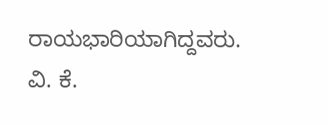ರಾಯಭಾರಿಯಾಗಿದ್ದವರು. ವಿ. ಕೆ.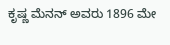ಕೃಷ್ಣ ಮೆನನ್ ಅವರು 1896 ಮೇ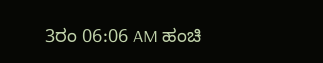3ರಂ 06:06 AM ಹಂಚಿ